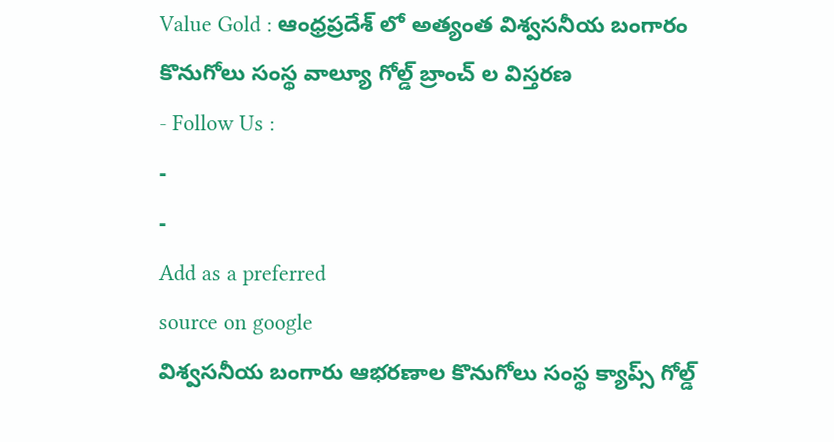Value Gold : ఆంధ్రప్రదేశ్ లో అత్యంత విశ్వసనీయ బంగారం కొనుగోలు సంస్థ వాల్యూ గోల్డ్ బ్రాంచ్ ల విస్తరణ
- Follow Us :
-
-
Add as a preferred
source on google
విశ్వసనీయ బంగారు ఆభరణాల కొనుగోలు సంస్థ క్యాప్స్ గోల్డ్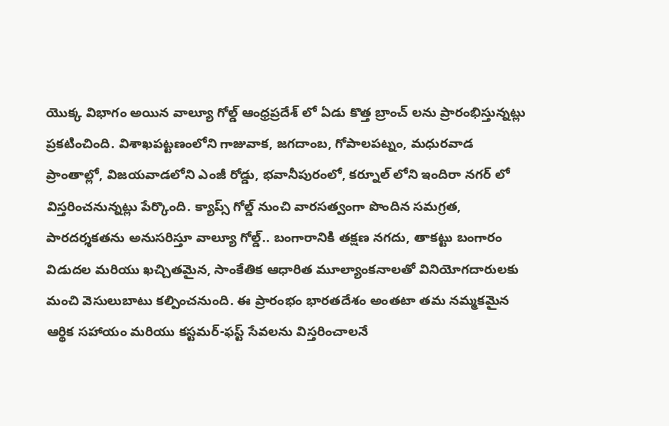యొక్క విభాగం అయిన వాల్యూ గోల్డ్ ఆంధ్రప్రదేశ్ లో ఏడు కొత్త బ్రాంచ్ లను ప్రారంభిస్తున్నట్లు ప్రకటించింది. విశాఖపట్టణంలోని గాజువాక, జగదాంబ, గోపాలపట్నం, మధురవాడ ప్రాంతాల్లో, విజయవాడలోని ఎంజీ రోడ్డు, భవానీపురంలో, కర్నూల్ లోని ఇందిరా నగర్ లో విస్తరించనున్నట్లు పేర్కొంది. క్యాప్స్ గోల్డ్ నుంచి వారసత్వంగా పొందిన సమగ్రత, పారదర్శకతను అనుసరిస్తూ వాల్యూ గోల్డ్.. బంగారానికి తక్షణ నగదు, తాకట్టు బంగారం విడుదల మరియు ఖచ్చితమైన, సాంకేతిక ఆధారిత మూల్యాంకనాలతో వినియోగదారులకు మంచి వెసులుబాటు కల్పించనుంది. ఈ ప్రారంభం భారతదేశం అంతటా తమ నమ్మకమైన ఆర్థిక సహాయం మరియు కస్టమర్-ఫస్ట్ సేవలను విస్తరించాలనే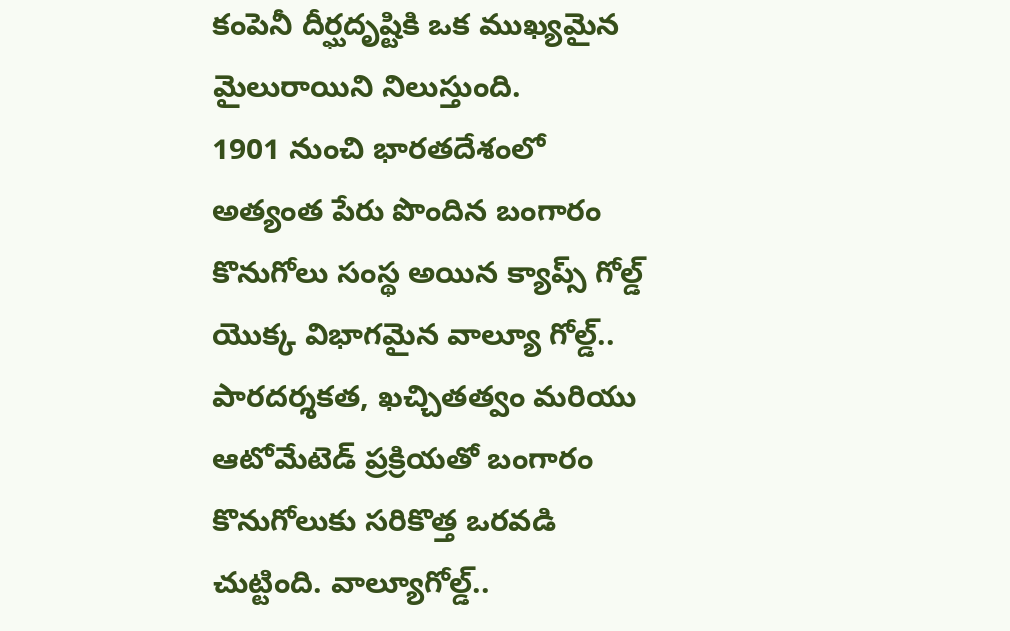కంపెనీ దీర్ఘదృష్టికి ఒక ముఖ్యమైన మైలురాయిని నిలుస్తుంది.
1901 నుంచి భారతదేశంలో అత్యంత పేరు పొందిన బంగారం కొనుగోలు సంస్థ అయిన క్యాప్స్ గోల్డ్ యొక్క విభాగమైన వాల్యూ గోల్డ్.. పారదర్శకత, ఖచ్చితత్వం మరియు ఆటోమేటెడ్ ప్రక్రియతో బంగారం కొనుగోలుకు సరికొత్త ఒరవడి చుట్టింది. వాల్యూగోల్డ్..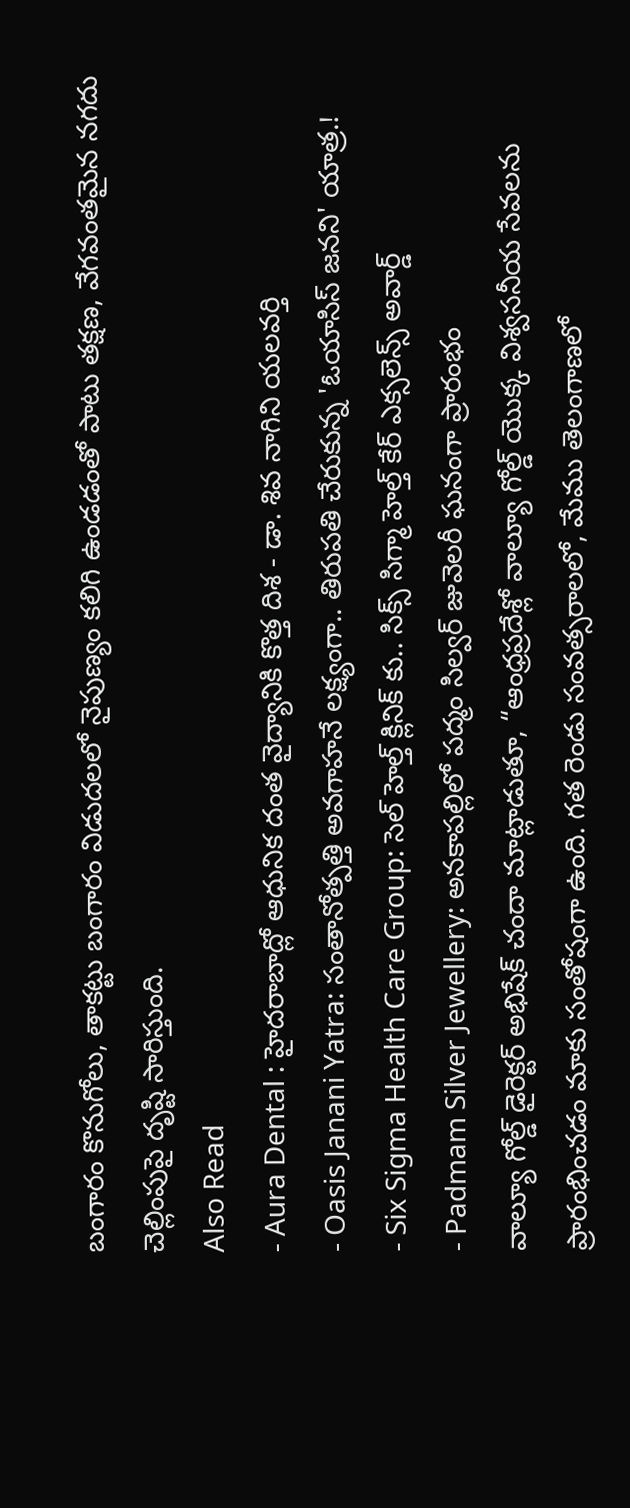బంగారం కొనుగోలు, తాకట్టు బంగారం విడుదలలో నైపుణ్యం కలిగి ఉండడంతో పాటు తక్షణ, వేగవంతమైన నగదు చెల్లింపుపై దృష్టి సారిస్తుంది.
Also Read
- Aura Dental : హైదరాబాద్లో ఆధునిక దంత వైద్యానికి కొత్త దిశ - డా. శివ నాగిని యలవర్తి
- Oasis Janani Yatra: సంతానోత్పత్తి అవగాహనే లక్ష్యంగా.. తిరుపతి చేరుకున్న 'ఓయాసిస్ జనని' యాత్ర.!
- Six Sigma Health Care Group: సెల్ హెల్త్ క్లినిక్ కు.. సిక్స్ సిగ్మా హెల్త్ కేర్ ఎక్సలెన్స్ అవార్డ్
- Padmam Silver Jewellery: అనకాపల్లిలో పద్మం సిల్వర్ జువెలరీ ఘనంగా ప్రారంభం
వాల్యూ గోల్డ్ డైరెక్టర్ అభిషేక్ చందా మాట్లాడుతూ, “ఆంధ్రప్రదేశ్లో వాల్యూ గోల్డ్ యొక్క విశ్వసనీయ సేవలను ప్రారంభించడం మాకు సంతోషంగా ఉంది. గత రెండు సంవత్సరాలలో, మేము తెలంగాణలో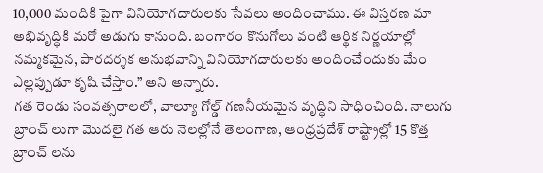10,000 మందికి పైగా వినియోగదారులకు సేవలు అందించాము. ఈ విస్తరణ మా అభివృద్ధికి మరో అడుగు కానుంది. బంగారం కొనుగోలు వంటి ఆర్థిక నిర్ణయాల్లో నమ్మకమైన, పారదర్శక అనుభవాన్ని వినియోగదారులకు అందించేందుకు మేం ఎల్లప్పుడూ కృషి చేస్తాం.” అని అన్నారు.
గత రెండు సంవత్సరాలలో, వాల్యూ గోల్డ్ గణనీయమైన వృద్ధిని సాధించింది. నాలుగు బ్రాంచ్ లుగా మొదలై గత ఆరు నెలల్లోనే తెలంగాణ, ఆంధ్రప్రదేశ్ రాష్ట్రాల్లో 15 కొత్త బ్రాంచ్ లను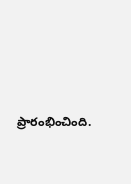ప్రారంభించింది.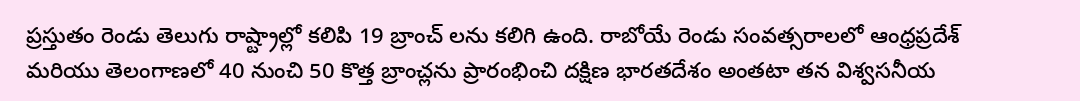ప్రస్తుతం రెండు తెలుగు రాష్ట్రాల్లో కలిపి 19 బ్రాంచ్ లను కలిగి ఉంది. రాబోయే రెండు సంవత్సరాలలో ఆంధ్రప్రదేశ్ మరియు తెలంగాణలో 40 నుంచి 50 కొత్త బ్రాంచ్లను ప్రారంభించి దక్షిణ భారతదేశం అంతటా తన విశ్వసనీయ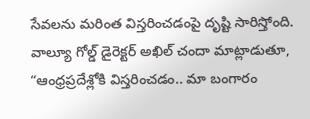సేవలను మరింత విస్తరించడంపై దృష్టి సారిస్తోంది.
వాల్యూ గోల్డ్ డైరెక్టర్ అఖిల్ చందా మాట్లాడుతూ, “ఆంధ్రప్రదేశ్లోకి విస్తరించడం.. మా బంగారం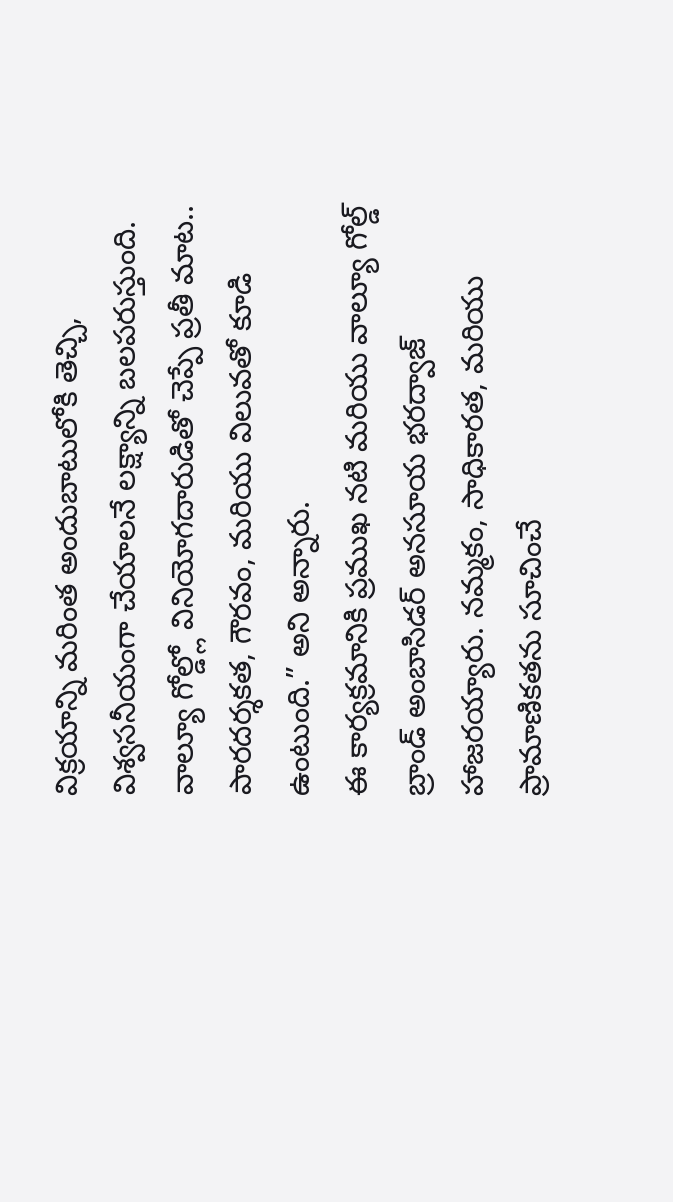విక్రయాన్ని మరింత అందుబాటులోకి తెచ్చి, విశ్వసనీయంగా చేయాలనే లక్ష్యాన్ని బలపరుస్తుంది. వాల్యూ గోల్డ్లో వినియోగదారుడితో చెప్పే ప్రతీ మాట.. పారదర్శకత, గౌరవం, మరియు విలువతో కూడి ఉంటుంది.” అని అన్నారు.
ఈ కార్యక్రమానికి ప్రముఖ నటి మరియు వాల్యూ గోల్డ్ బ్రాండ్ అంబాసిడర్ అనసూయ భరద్వాజ్ హాజరయ్యారు. నమ్మకం, సాధికారత, మరియు ప్రామాణికతను సూచించే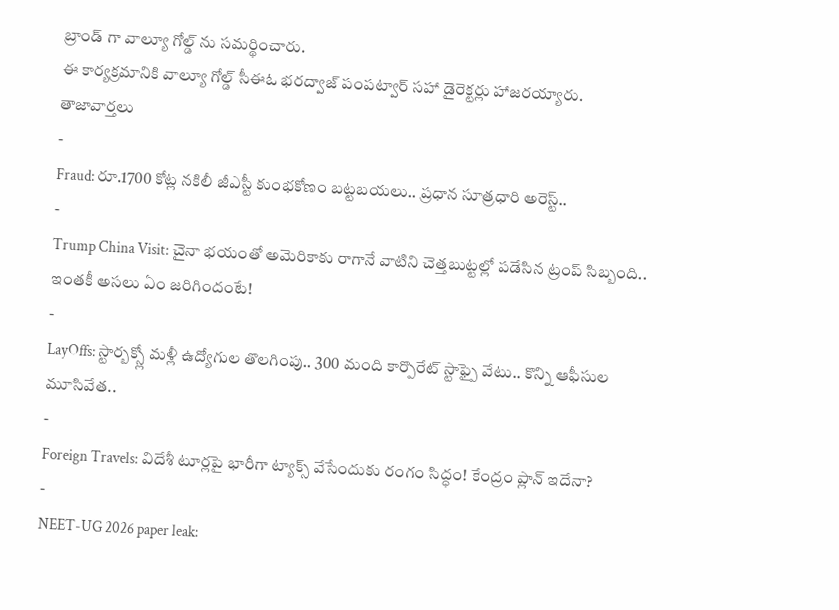బ్రాండ్ గా వాల్యూ గోల్డ్ ను సమర్థించారు.
ఈ కార్యక్రమానికి వాల్యూ గోల్డ్ సీఈఓ భరద్వాజ్ పంపట్వార్ సహా డైరెక్టర్లు హాజరయ్యారు.
తాజావార్తలు
-
Fraud: రూ.1700 కోట్ల నకిలీ జీఎస్టీ కుంభకోణం బట్టబయలు.. ప్రధాన సూత్రధారి అరెస్ట్..
-
Trump China Visit: చైనా భయంతో అమెరికాకు రాగానే వాటిని చెత్తబుట్టల్లో పడేసిన ట్రంప్ సిబ్బంది.. ఇంతకీ అసలు ఏం జరిగిందంటే!
-
LayOffs: స్టార్బక్స్లో మళ్లీ ఉద్యోగుల తొలగింపు.. 300 మంది కార్పొరేట్ స్టాఫ్పై వేటు.. కొన్ని ఆఫీసుల మూసివేత..
-
Foreign Travels: విదేశీ టూర్లపై భారీగా ట్యాక్స్ వేసేందుకు రంగం సిద్ధం! కేంద్రం ప్లాన్ ఇదేనా?
-
NEET-UG 2026 paper leak: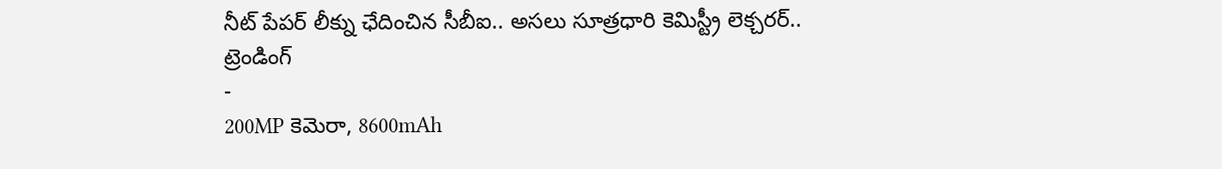నీట్ పేపర్ లీక్ను ఛేదించిన సీబీఐ.. అసలు సూత్రధారి కెమిస్ట్రీ లెక్చరర్..
ట్రెండింగ్
-
200MP కెమెరా, 8600mAh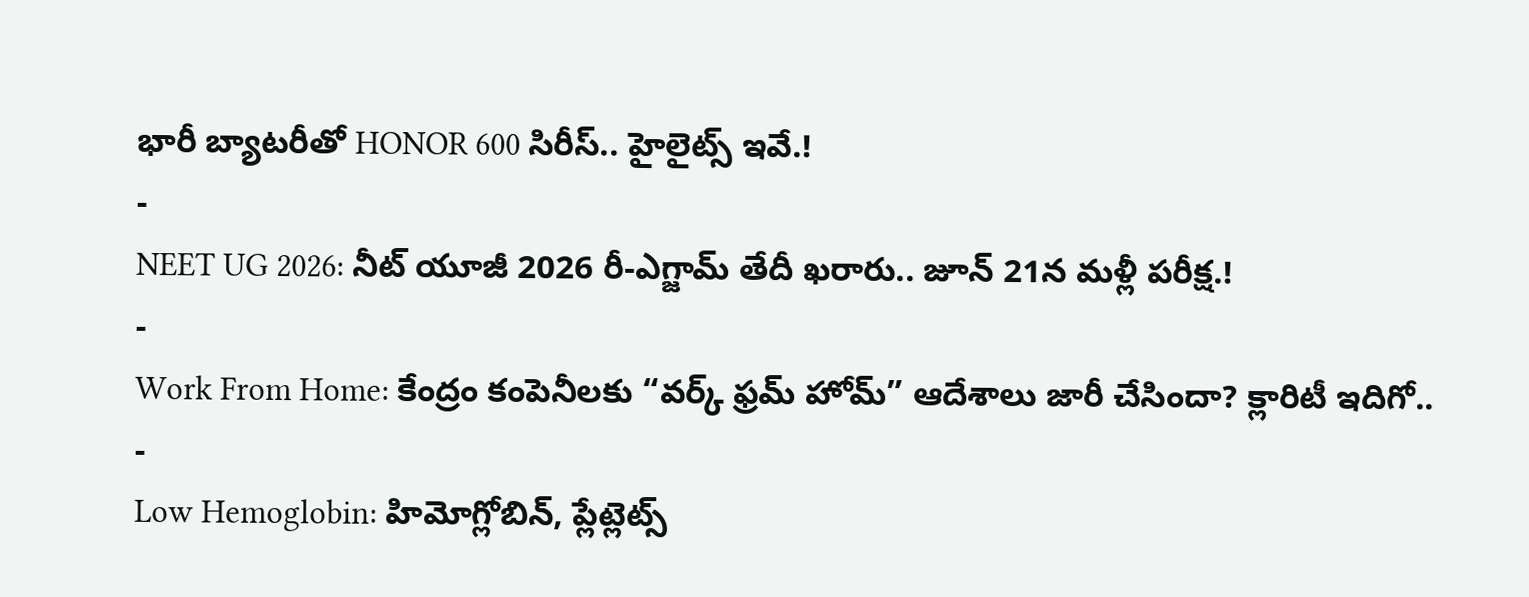భారీ బ్యాటరీతో HONOR 600 సిరీస్.. హైలైట్స్ ఇవే.!
-
NEET UG 2026: నీట్ యూజీ 2026 రీ-ఎగ్జామ్ తేదీ ఖరారు.. జూన్ 21న మళ్లీ పరీక్ష.!
-
Work From Home: కేంద్రం కంపెనీలకు “వర్క్ ఫ్రమ్ హోమ్” ఆదేశాలు జారీ చేసిందా? క్లారిటీ ఇదిగో..
-
Low Hemoglobin: హిమోగ్లోబిన్, ప్లేట్లెట్స్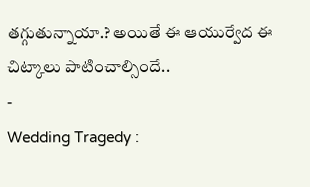తగ్గుతున్నాయా.? అయితే ఈ ఆయుర్వేద ఈ చిట్కాలు పాటించాల్సిందే..
-
Wedding Tragedy :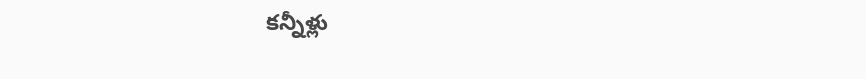కన్నీళ్లు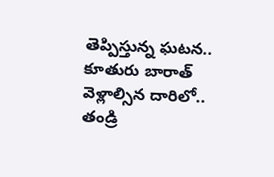తెప్పిస్తున్న ఘటన.. కూతురు బారాత్ వెళ్లాల్సిన దారిలో.. తండ్రి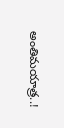అంతిమయాత్ర..!